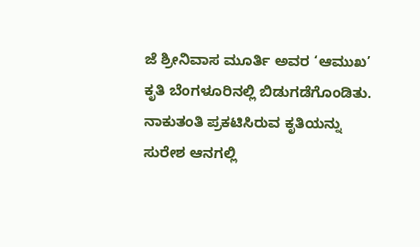ಜೆ ಶ್ರೀನಿವಾಸ ಮೂರ್ತಿ ಅವರ ‘ಆಮುಖ’ ಕೃತಿ ಬೆಂಗಳೂರಿನಲ್ಲಿ ಬಿಡುಗಡೆಗೊಂಡಿತು. ನಾಕುತಂತಿ ಪ್ರಕಟಿಸಿರುವ ಕೃತಿಯನ್ನು ಸುರೇಶ ಆನಗಲ್ಲಿ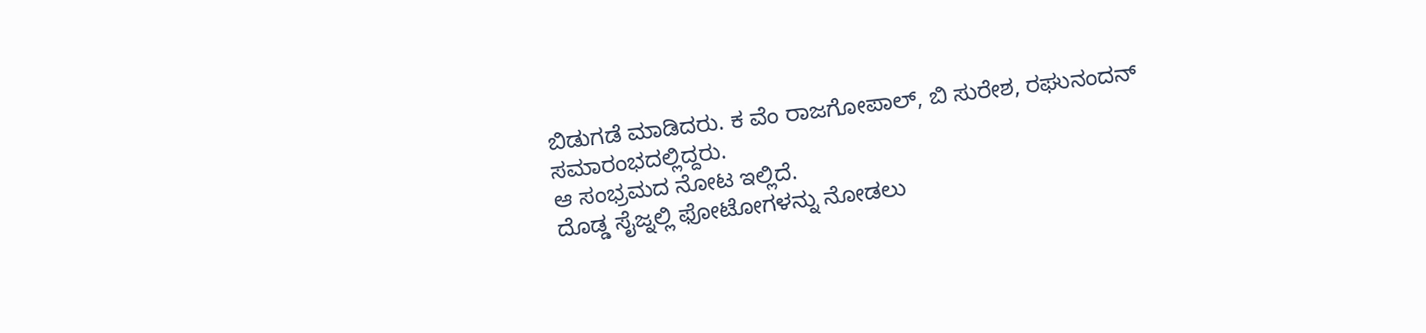ಬಿಡುಗಡೆ ಮಾಡಿದರು. ಕ ವೆಂ ರಾಜಗೋಪಾಲ್, ಬಿ ಸುರೇಶ, ರಘುನಂದನ್ ಸಮಾರಂಭದಲ್ಲಿದ್ದರು.
ಆ ಸಂಭ್ರಮದ ನೋಟ ಇಲ್ಲಿದೆ.
ದೊಡ್ಡ ಸೈಜ್ನಲ್ಲಿ ಫೋಟೋಗಳನ್ನು ನೋಡಲು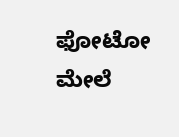ಫೋಟೋ ಮೇಲೆ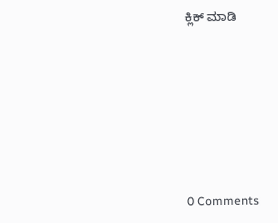ಕ್ಲಿಕ್ ಮಾಡಿ







0 Comments